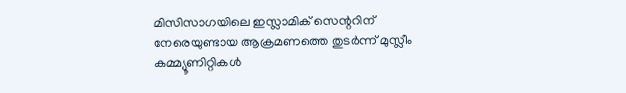മിസിസാഗയിലെ ഇസ്ലാമിക് സെന്ററിന് നേരെയുണ്ടായ ആക്രമണത്തെ തുടർന്ന് മുസ്ലീം കമ്മ്യൂണിറ്റികൾ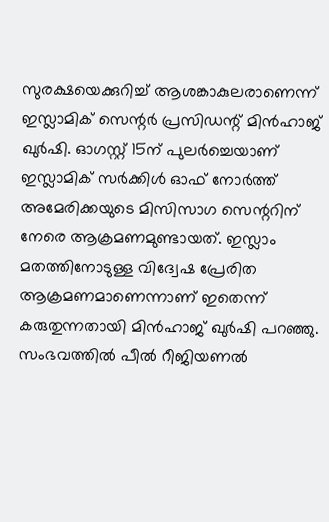സുരക്ഷയെക്കുറിച്ച് ആശങ്കാകുലരാണെന്ന് ഇസ്ലാമിക് സെന്റർ പ്രസിഡന്റ് മിൻഹാജ് ഖുർഷി. ഓഗസ്റ്റ് 15ന് പുലർച്ചെയാണ് ഇസ്ലാമിക് സർക്കിൾ ഓഫ് നോർത്ത് അമേരിക്കയുടെ മിസിസാഗ സെന്ററിന് നേരെ ആക്രമണമുണ്ടായത്. ഇസ്ലാം മതത്തിനോടുള്ള വിദ്വേഷ പ്രേരിത ആക്രമണമാണെന്നാണ് ഇതെന്ന് കരുതുന്നതായി മിൻഹാജ് ഖുർഷി പറഞ്ഞു. സംഭവത്തിൽ പീൽ റീജിയണൽ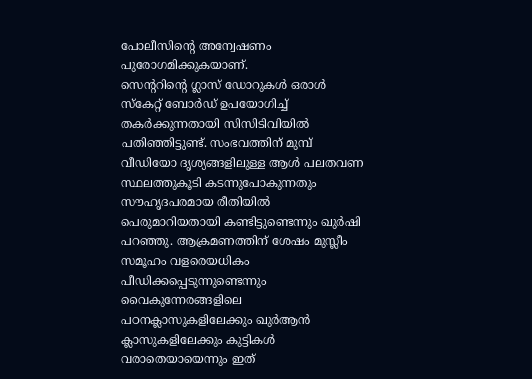പോലീസിന്റെ അന്വേഷണം പുരോഗമിക്കുകയാണ്.
സെന്ററിന്റെ ഗ്ലാസ് ഡോറുകൾ ഒരാൾ സ്കേറ്റ് ബോർഡ് ഉപയോഗിച്ച് തകർക്കുന്നതായി സിസിടിവിയിൽ പതിഞ്ഞിട്ടുണ്ട്. സംഭവത്തിന് മുമ്പ് വീഡിയോ ദൃശ്യങ്ങളിലുള്ള ആൾ പലതവണ സ്ഥലത്തുകൂടി കടന്നുപോകുന്നതും സൗഹൃദപരമായ രീതിയിൽ പെരുമാറിയതായി കണ്ടിട്ടുണ്ടെന്നും ഖുർഷി പറഞ്ഞു. ആക്രമണത്തിന് ശേഷം മുസ്ലീം സമൂഹം വളരെയധികം പീഡിക്കപ്പെടുന്നുണ്ടെന്നും വൈകുന്നേരങ്ങളിലെ പഠനക്ലാസുകളിലേക്കും ഖുർആൻ ക്ലാസുകളിലേക്കും കുട്ടികൾ വരാതെയായെന്നും ഇത്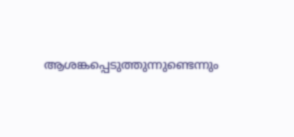ആശങ്കപ്പെടുത്തുന്നുണ്ടെന്നും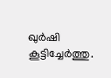ഖുർഷി കൂട്ടിച്ചേർത്തു.